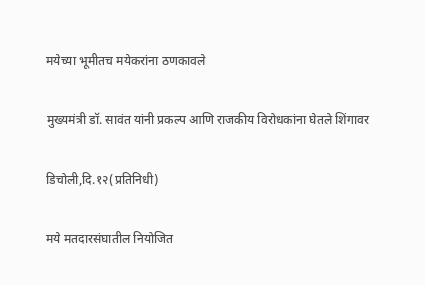मयेच्या भूमीतच मयेकरांना ठणकावले

मुख्यमंत्री डॉ. सावंत यांनी प्रकल्प आणि राजकीय विरोधकांना घेतले शिंगावर

डिचोली,दि.१२(प्रतिनिधी)

मये मतदारसंघातील नियोजित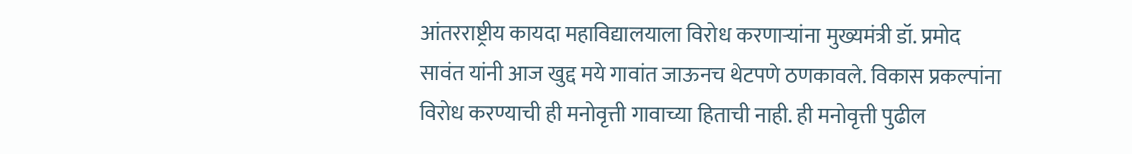आंतरराष्ट्रीय कायदा महाविद्यालयाला विरोध करणाऱ्यांना मुख्यमंत्री डॉ. प्रमोद सावंत यांनी आज खुद्द मये गावांत जाऊनच थेटपणे ठणकावले. विकास प्रकल्पांना विरोध करण्याची ही मनोवृत्ती गावाच्या हिताची नाही. ही मनोवृत्ती पुढील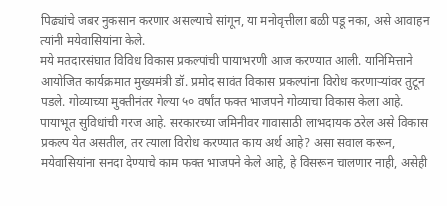पिढ्यांचे जबर नुकसान करणार असल्याचे सांगून, या मनोवृत्तीला बळी पडू नका, असे आवाहन त्यांनी मयेवासियांना केले.
मये मतदारसंघात विविध विकास प्रकल्पांची पायाभरणी आज करण्यात आली. यानिमित्ताने आयोजित कार्यक्रमात मुख्यमंत्री डॉ. प्रमोद सावंत विकास प्रकल्पांना विरोध करणाऱ्यांवर तुटून पडले. गोव्याच्या मुक्तीनंतर गेल्या ५० वर्षांत फक्त भाजपने गोव्याचा विकास केला आहे. पायाभूत सुविधांची गरज आहे. सरकारच्या जमिनीवर गावासाठी लाभदायक ठरेल असे विकास प्रकल्प येत असतील, तर त्याला विरोध करण्यात काय अर्थ आहे? असा सवाल करून, मयेवासियांना सनदा देण्याचे काम फक्त भाजपने केले आहे, हे विसरून चालणार नाही, असेही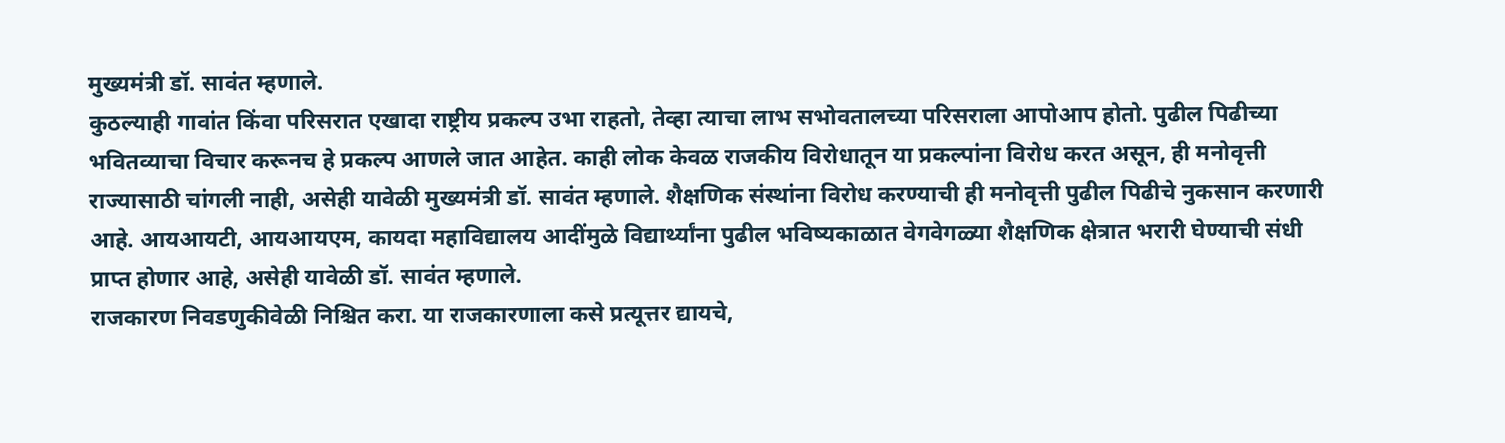मुख्यमंत्री डॉ. सावंत म्हणाले.
कुठल्याही गावांत किंवा परिसरात एखादा राष्ट्रीय प्रकल्प उभा राहतो, तेव्हा त्याचा लाभ सभोवतालच्या परिसराला आपोआप होतो. पुढील पिढीच्या भवितव्याचा विचार करूनच हे प्रकल्प आणले जात आहेत. काही लोक केवळ राजकीय विरोधातून या प्रकल्पांना विरोध करत असून, ही मनोवृत्ती राज्यासाठी चांगली नाही, असेही यावेळी मुख्यमंत्री डॉ. सावंत म्हणाले. शैक्षणिक संस्थांना विरोध करण्याची ही मनोवृत्ती पुढील पिढीचे नुकसान करणारी आहे. आयआयटी, आयआयएम, कायदा महाविद्यालय आदींमुळे विद्यार्थ्यांना पुढील भविष्यकाळात वेगवेगळ्या शैक्षणिक क्षेत्रात भरारी घेण्याची संधी प्राप्त होणार आहे, असेही यावेळी डॉ. सावंत म्हणाले.
राजकारण निवडणुकीवेळी निश्चित करा. या राजकारणाला कसे प्रत्यूत्तर द्यायचे,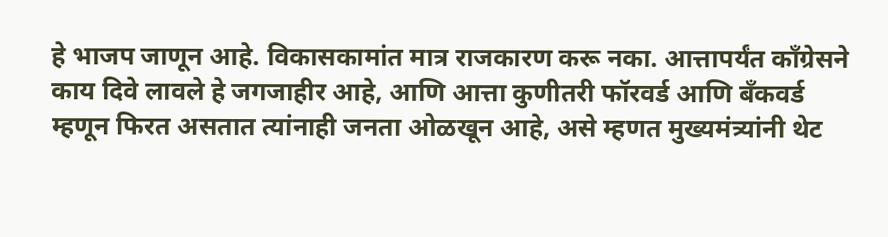हे भाजप जाणून आहे. विकासकामांत मात्र राजकारण करू नका. आत्तापर्यंत काँग्रेसने काय दिवे लावले हे जगजाहीर आहे, आणि आत्ता कुणीतरी फॉरवर्ड आणि बँकवर्ड म्हणून फिरत असतात त्यांनाही जनता ओळखून आहे, असे म्हणत मुख्यमंत्र्यांनी थेट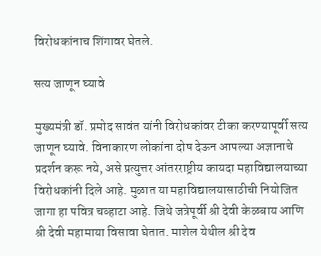विरोधकांनाच शिंगावर घेतले.

सत्य जाणून घ्यावे

मुख्यमंत्री डॉ. प्रमोद सावंत यांनी विरोधकांवर टीका करण्यापूर्वी सत्य जाणून घ्यावे. विनाकारण लोकांना दोष देऊन आपल्या अज्ञानाचे प्रदर्शन करू नये, असे प्रत्युत्तर आंतरराष्ट्रीय कायदा महाविद्यालयाच्या विरोधकांनी दिले आहे. मुळात या महाविद्यालयासाठीची नियोजित जागा हा पवित्र चव्हाटा आहे. जिथे जत्रेपूर्वी श्री देवी केळबाय आणि श्री देवी महामाया विसावा घेतात. माशेल येथील श्री देव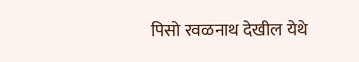पिसो रवळनाथ देखील येथे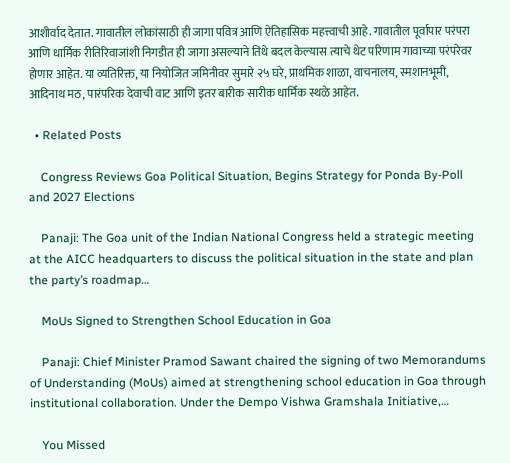आशीर्वाद देतात. गावातील लोकांसाठी ही जागा पवित्र आणि ऐतिहासिक महत्त्वाची आहे. गावातील पूर्वापार परंपरा आणि धार्मिक रीतिरिवाजांशी निगडीत ही जागा असल्याने तिथे बदल केल्यास त्याचे थेट परिणाम गावाच्या परंपरेवर होणार आहेत. या व्यतिरिक्त, या नियोजित जमिनीवर सुमारे २५ घरे, प्राथमिक शाळा, वाचनालय, स्मशानभूमी, आदिनाथ मठ, पारंपरिक देवाची वाट आणि इतर बारीक सारीक धार्मिक स्थळे आहेत.

  • Related Posts

    Congress Reviews Goa Political Situation, Begins Strategy for Ponda By-Poll and 2027 Elections

    Panaji: The Goa unit of the Indian National Congress held a strategic meeting at the AICC headquarters to discuss the political situation in the state and plan the party’s roadmap…

    MoUs Signed to Strengthen School Education in Goa

    Panaji: Chief Minister Pramod Sawant chaired the signing of two Memorandums of Understanding (MoUs) aimed at strengthening school education in Goa through institutional collaboration. Under the Dempo Vishwa Gramshala Initiative,…

    You Missed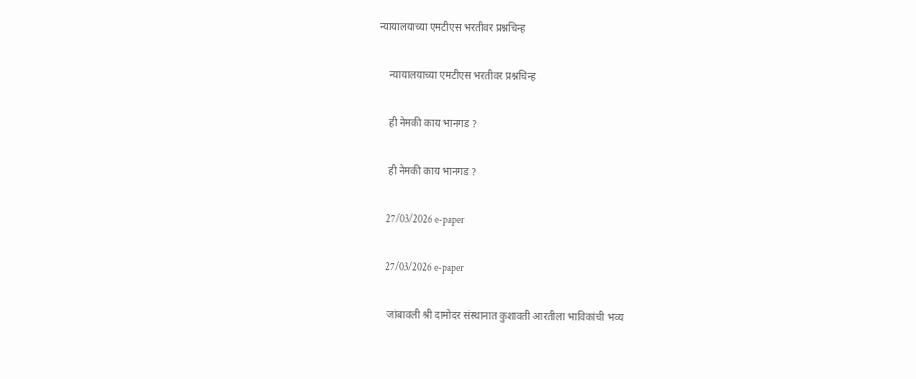न्यायालयाच्या एमटीएस भरतीवर प्रश्नचिन्ह

    न्यायालयाच्या एमटीएस भरतीवर प्रश्नचिन्ह

    ही नेमकी काय भानगड ?

    ही नेमकी काय भानगड ?

    27/03/2026 e-paper

    27/03/2026 e-paper

    जांबावली श्री दामोदर संस्थानात कुशावती आरतीला भाविकांची भव्य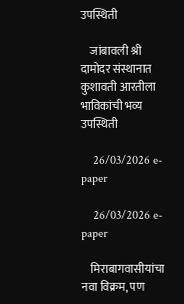उपस्थिती

    जांबावली श्री दामोदर संस्थानात कुशावती आरतीला भाविकांची भव्य उपस्थिती

    26/03/2026 e-paper

    26/03/2026 e-paper

    मिराबागवासीयांचा नवा विक्रम, पण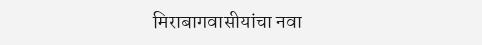मिराबागवासीयांचा नवा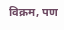विक्रम, पण